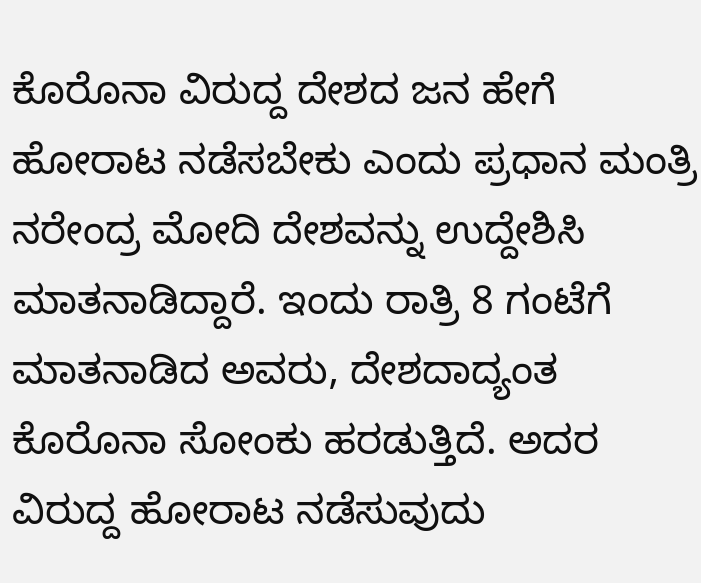ಕೊರೊನಾ ವಿರುದ್ದ ದೇಶದ ಜನ ಹೇಗೆ ಹೋರಾಟ ನಡೆಸಬೇಕು ಎಂದು ಪ್ರಧಾನ ಮಂತ್ರಿ ನರೇಂದ್ರ ಮೋದಿ ದೇಶವನ್ನು ಉದ್ದೇಶಿಸಿ ಮಾತನಾಡಿದ್ದಾರೆ. ಇಂದು ರಾತ್ರಿ 8 ಗಂಟೆಗೆ ಮಾತನಾಡಿದ ಅವರು, ದೇಶದಾದ್ಯಂತ ಕೊರೊನಾ ಸೋಂಕು ಹರಡುತ್ತಿದೆ. ಅದರ ವಿರುದ್ದ ಹೋರಾಟ ನಡೆಸುವುದು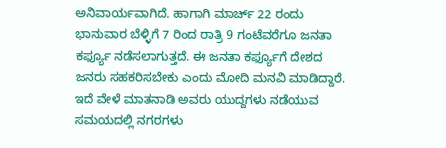ಅನಿವಾರ್ಯವಾಗಿದೆ. ಹಾಗಾಗಿ ಮಾರ್ಚ್ 22 ರಂದು ಭಾನುವಾರ ಬೆಳ್ಳಿಗೆ 7 ರಿಂದ ರಾತ್ರಿ 9 ಗಂಟೆವರೆಗೂ ಜನತಾ ಕರ್ಫ್ಯೂ ನಡೆಸಲಾಗುತ್ತದೆ. ಈ ಜನತಾ ಕರ್ಫ್ಯೂಗೆ ದೇಶದ ಜನರು ಸಹಕರಿಸಬೇಕು ಎಂದು ಮೋದಿ ಮನವಿ ಮಾಡಿದ್ದಾರೆ. ಇದೆ ವೇಳೆ ಮಾತನಾಡಿ ಅವರು ಯುದ್ದಗಳು ನಡೆಯುವ ಸಮಯದಲ್ಲಿ ನಗರಗಳು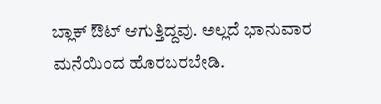ಬ್ಲಾಕ್ ಔಟ್ ಆಗುತ್ತಿದ್ದವು. ಅಲ್ಲದೆ ಭಾನುವಾರ ಮನೆಯಿಂದ ಹೊರಬರಬೇಡಿ.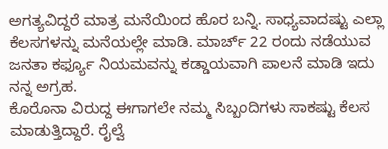ಅಗತ್ಯವಿದ್ದರೆ ಮಾತ್ರ ಮನೆಯಿಂದ ಹೊರ ಬನ್ನಿ. ಸಾಧ್ಯವಾದಷ್ಟು ಎಲ್ಲಾ ಕೆಲಸಗಳನ್ನು ಮನೆಯಲ್ಲೇ ಮಾಡಿ. ಮಾರ್ಚ್ 22 ರಂದು ನಡೆಯುವ ಜನತಾ ಕರ್ಫ್ಯೂ ನಿಯಮವನ್ನು ಕಡ್ಡಾಯವಾಗಿ ಪಾಲನೆ ಮಾಡಿ ಇದು ನನ್ನ ಅಗ್ರಹ.
ಕೊರೊನಾ ವಿರುದ್ದ ಈಗಾಗಲೇ ನಮ್ಮ ಸಿಬ್ಬಂದಿಗಳು ಸಾಕಷ್ಟು ಕೆಲಸ ಮಾಡುತ್ತಿದ್ದಾರೆ. ರೈಲ್ವೆ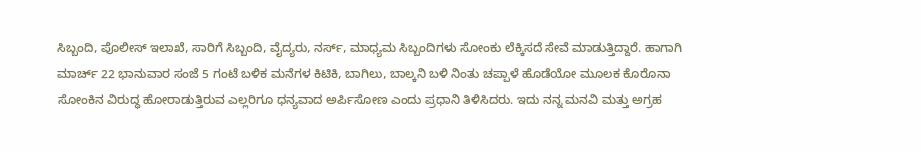ಸಿಬ್ಬಂದಿ, ಪೊಲೀಸ್ ಇಲಾಖೆ, ಸಾರಿಗೆ ಸಿಬ್ಬಂದಿ, ವೈದ್ಯರು, ನರ್ಸ್, ಮಾಧ್ಯಮ ಸಿಬ್ಬಂದಿಗಳು ಸೋಂಕು ಲೆಕ್ಕಿಸದೆ ಸೇವೆ ಮಾಡುತ್ತಿದ್ದಾರೆ. ಹಾಗಾಗಿ ಮಾರ್ಚ್ 22 ಭಾನುವಾರ ಸಂಜೆ 5 ಗಂಟೆ ಬಳಿಕ ಮನೆಗಳ ಕಿಟಿಕಿ, ಬಾಗಿಲು, ಬಾಲ್ಕನಿ ಬಳಿ ನಿಂತು ಚಪ್ಪಾಳೆ ಹೊಡೆಯೋ ಮೂಲಕ ಕೊರೊನಾ ಸೋಂಕಿನ ವಿರುದ್ಧ ಹೋರಾಡುತ್ತಿರುವ ಎಲ್ಲರಿಗೂ ಧನ್ಯವಾದ ಅರ್ಪಿಸೋಣ ಎಂದು ಪ್ರಧಾನಿ ತಿಳಿಸಿದರು. ಇದು ನನ್ನ ಮನವಿ ಮತ್ತು ಅಗ್ರಹ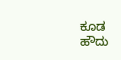ಕೂಡ ಹೌದು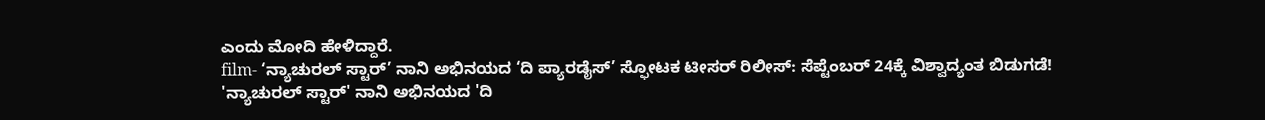ಎಂದು ಮೋದಿ ಹೇಳಿದ್ದಾರೆ.
film- ‘ನ್ಯಾಚುರಲ್ ಸ್ಟಾರ್’ ನಾನಿ ಅಭಿನಯದ ‘ದಿ ಪ್ಯಾರಡೈಸ್’ ಸ್ಫೋಟಕ ಟೀಸರ್ ರಿಲೀಸ್: ಸೆಪ್ಟೆಂಬರ್ 24ಕ್ಕೆ ವಿಶ್ವಾದ್ಯಂತ ಬಿಡುಗಡೆ!
'ನ್ಯಾಚುರಲ್ ಸ್ಟಾರ್' ನಾನಿ ಅಭಿನಯದ 'ದಿ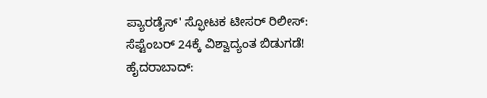ಪ್ಯಾರಡೈಸ್' ಸ್ಫೋಟಕ ಟೀಸರ್ ರಿಲೀಸ್: ಸೆಪ್ಟೆಂಬರ್ 24ಕ್ಕೆ ವಿಶ್ವಾದ್ಯಂತ ಬಿಡುಗಡೆ! ಹೈದರಾಬಾದ್: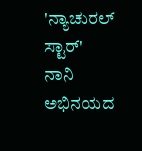'ನ್ಯಾಚುರಲ್ ಸ್ಟಾರ್' ನಾನಿ ಅಭಿನಯದ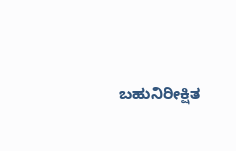ಬಹುನಿರೀಕ್ಷಿತ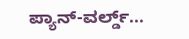ಪ್ಯಾನ್-ವರ್ಲ್ಡ್...